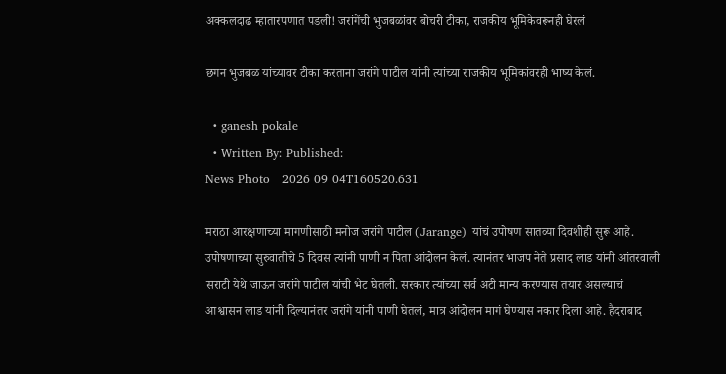अक्कलदाढ म्हातारपणात पडली! जरांगेंची भुजबळांवर बोचरी टीका, राजकीय भूमिकेवरूनही घेरलं

छगन भुजबळ यांच्यावर टीका करताना जरांगे पाटील यांनी त्यांच्या राजकीय भूमिकांवरही भाष्य केलं.

  • ganesh pokale
  • Written By: Published:
News Photo   2026 09 04T160520.631

मराठा आरक्षणाच्या मागणीसाठी मनोज जरांगे पाटील (Jarange) यांचं उपोषण सातव्या दिवशीही सुरू आहे. उपोषणाच्या सुरुवातीचे 5 दिवस त्यांनी पाणी न पिता आंदोलन केलं. त्यानंतर भाजप नेते प्रसाद लाड यांनी आंतरवाली सराटी येथे जाऊन जरांगे पाटील यांची भेट घेतली. सरकार त्यांच्या सर्व अटी मान्य करण्यास तयार असल्याचं आश्वासन लाड यांनी दिल्यानंतर जरांगे यांनी पाणी घेतलं, मात्र आंदोलन मागं घेण्यास नकार दिला आहे. हैदराबाद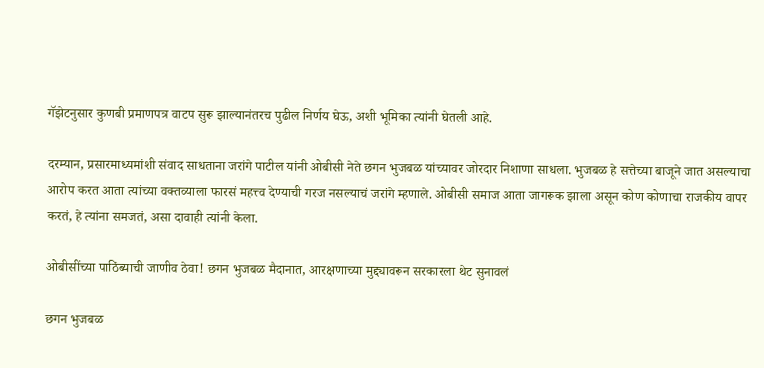गॅझेटनुसार कुणबी प्रमाणपत्र वाटप सुरू झाल्यानंतरच पुढील निर्णय घेऊ, अशी भूमिका त्यांनी घेतली आहे.

दरम्यान, प्रसारमाध्यमांशी संवाद साधताना जरांगे पाटील यांनी ओबीसी नेते छगन भुजबळ यांच्यावर जोरदार निशाणा साधला. भुजबळ हे सत्तेच्या बाजूने जात असल्याचा आरोप करत आता त्यांच्या वक्तव्याला फारसं महत्त्व देण्याची गरज नसल्याचं जरांगे म्हणाले. ओबीसी समाज आता जागरूक झाला असून कोण कोणाचा राजकीय वापर करतं, हे त्यांना समजतं, असा दावाही त्यांनी केला.

ओबीसींच्या पाठिंब्याची जाणीव ठेवा! छगन भुजबळ मैदानात, आरक्षणाच्या मुद्द्यावरून सरकारला थेट सुनावलं

छगन भुजबळ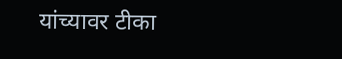यांच्यावर टीका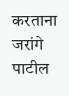करताना जरांगे पाटील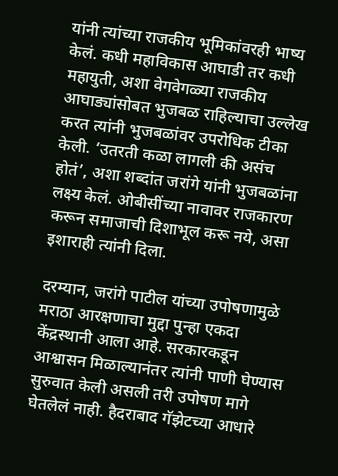यांनी त्यांच्या राजकीय भूमिकांवरही भाष्य केलं. कधी महाविकास आघाडी तर कधी महायुती, अशा वेगवेगळ्या राजकीय आघाड्यांसोबत भुजबळ राहिल्याचा उल्लेख करत त्यांनी भुजबळांवर उपरोधिक टीका केली. ‘उतरती कळा लागली की असंच होतं’, अशा शब्दांत जरांगे यांनी भुजबळांना लक्ष्य केलं. ओबीसींच्या नावावर राजकारण करून समाजाची दिशाभूल करू नये, असा इशाराही त्यांनी दिला.

दरम्यान, जरांगे पाटील यांच्या उपोषणामुळे मराठा आरक्षणाचा मुद्दा पुन्हा एकदा केंद्रस्थानी आला आहे. सरकारकडून आश्वासन मिळाल्यानंतर त्यांनी पाणी घेण्यास सुरुवात केली असली तरी उपोषण मागे घेतलेलं नाही. हैदराबाद गॅझेटच्या आधारे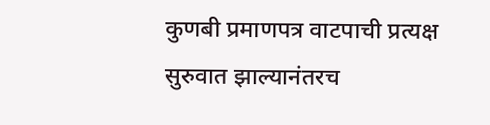कुणबी प्रमाणपत्र वाटपाची प्रत्यक्ष सुरुवात झाल्यानंतरच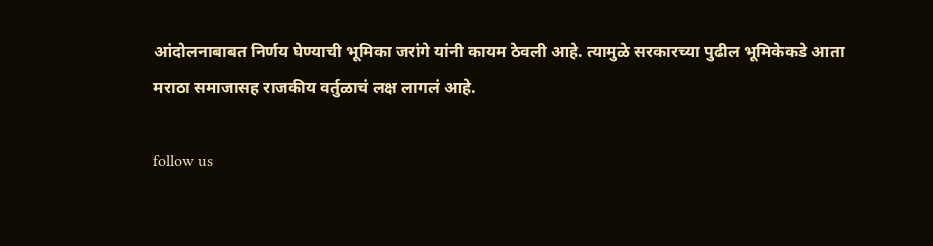आंदोलनाबाबत निर्णय घेण्याची भूमिका जरांगे यांनी कायम ठेवली आहे. त्यामुळे सरकारच्या पुढील भूमिकेकडे आता मराठा समाजासह राजकीय वर्तुळाचं लक्ष लागलं आहे.

follow us